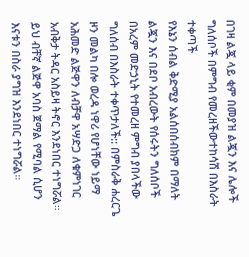በገዛ ልጇ ላይ ቂም በመያዝ ልጇን እና ሌሎች ግለሰቦች በምግብ የመረዘችውተከሳሽ በእስራት ተቀጣች
የእኔን ሰብል ቅድሚያ አልሰበሰብክም በማለት ልጇን እና በደቦ አብረውት የሰሩትን ግለሰቦች በአረም መድኃኒት የተመረዘ ምግብ ያበላችው ግለሰብ በእስራት ተቀጥታለች:: በምስራቅ ሐረርጌ ዞን መልካ በሎ ወረዳ ነዋሪ የሆነቸው ነይማ አሕመድ ልጅዋን ለብቻዋ አሣድጋ ለቁምነገር አብቅታ ትዳር አስይዛ ትኖር እንደነበር ተነግሯል። ይህ ብቸኛ ልጅዋ አባስ ጀማል የሚባል ሲሆን እናቱን በስራ ያግዝ እንደነበር ተነግሯል።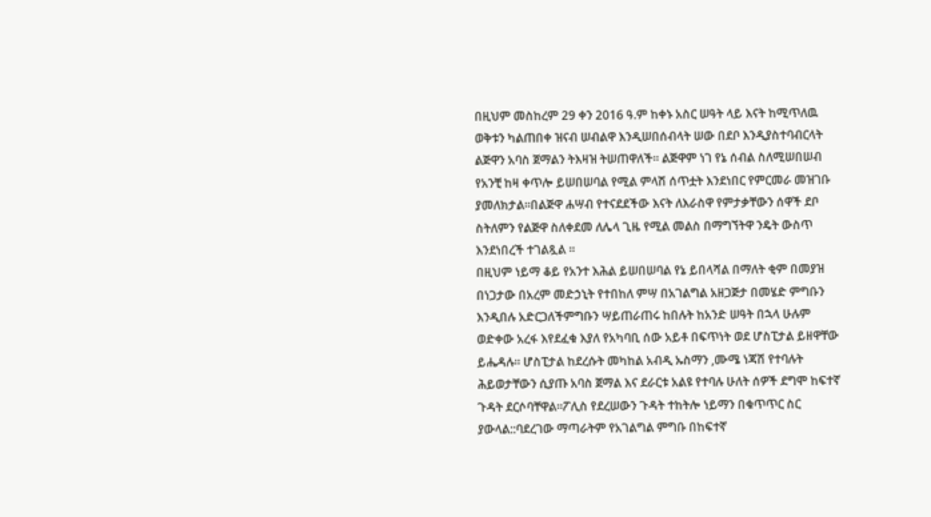በዚህም መስከረም 29 ቀን 2016 ዓ.ም ከቀኑ አስር ሠዓት ላይ እናት ከሚጥለዉ ወቅቱን ካልጠበቀ ዝናብ ሠብልዋ እንዲሠበሰብላት ሠው በደቦ እንዲያስተባብርላት ልጅዋን አባስ ጀማልን ትእዛዝ ትሠጠዋለች። ልጅዋም ነገ የኔ ሰብል ስለሚሠበሠብ የአንቺ ከዛ ቀጥሎ ይሠበሠባል የሚል ምላሽ ሰጥቷት እንደነበር የምርመራ መዝገቡ ያመለክታል።በልጅዋ ሐሣብ የተናደደችው እናት ለእራስዋ የምታቃቸውን ሰዋች ደቦ ስትለምን የልጅዋ ስለቀደመ ለሌላ ጊዜ የሚል መልስ በማግኘትዋ ንዴት ውስጥ እንደነበረች ተገልጿል ።
በዚህም ነይማ ቆይ የአንተ እሕል ይሠበሠባል የኔ ይበላሻል በማለት ቂም በመያዝ በነጋታው በአረም መድኃኒት የተበከለ ምሣ በአገልግል አዘጋጅታ በመሄድ ምግቡን እንዲበሉ አድርጋለችምግቡን ሣይጠራጠሩ ከበሉት ከአንድ ሠዓት በኋላ ሁሉም ወድቀው አረፋ እየደፈቁ እያለ የአካባቢ ሰው አይቶ በፍጥነት ወደ ሆስፒታል ይዘዋቸው ይሔዳሉ። ሆስፒታል ከደረሱት መካከል አብዲ ኡስማን ,ሙሜ ነጃሽ የተባሉት ሕይወታቸውን ሲያጡ አባስ ጀማል እና ደራርቱ አልዩ የተባሉ ሁለት ሰዎች ደግሞ ከፍተኛ ጉዳት ደርሶባቸዋል።ፖሊስ የደረሠውን ጉዳት ተከትሎ ነይማን በቁጥጥር ስር ያውላል::ባደረገው ማጣራትም የአገልግል ምግቡ በከፍተኛ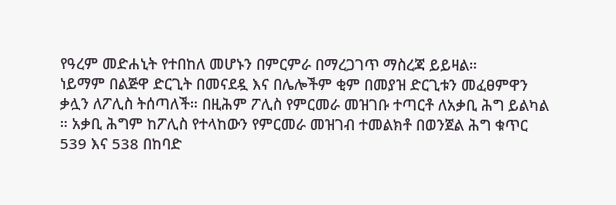የዓረም መድሐኒት የተበከለ መሆኑን በምርምራ በማረጋገጥ ማስረጃ ይይዛል።
ነይማም በልጅዋ ድርጊት በመናደዷ እና በሌሎችም ቂም በመያዝ ድርጊቱን መፈፀምዋን ቃሏን ለፖሊስ ትሰጣለች። በዚሕም ፖሊስ የምርመራ መዝገቡ ተጣርቶ ለአቃቢ ሕግ ይልካል ። አቃቢ ሕግም ከፖሊስ የተላከውን የምርመራ መዝገብ ተመልክቶ በወንጀል ሕግ ቁጥር 539 እና 538 በከባድ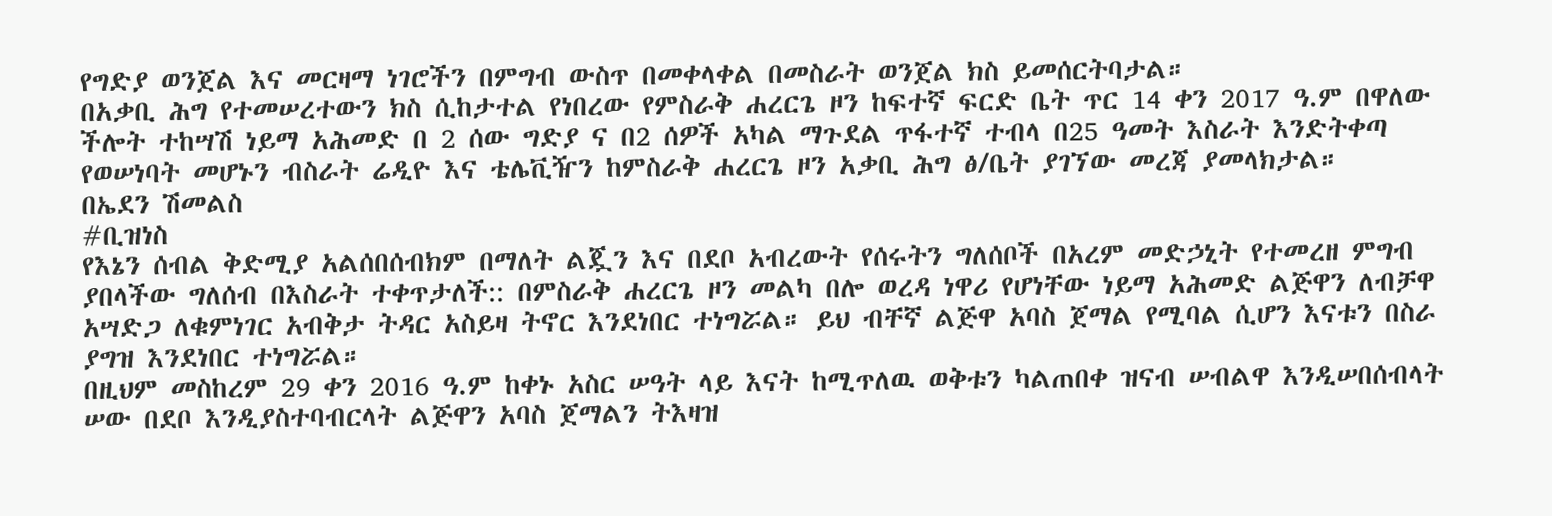የግድያ ወንጀል እና መርዛማ ነገሮችን በምግብ ውስጥ በመቀላቀል በመስራት ወንጀል ክስ ይመሰርትባታል።
በአቃቢ ሕግ የተመሠረተውን ክስ ሲከታተል የነበረው የምስራቅ ሐረርጌ ዞን ከፍተኛ ፍርድ ቤት ጥር 14 ቀን 2017 ዓ.ም በዋለው ችሎት ተከሣሽ ነይማ አሕመድ በ 2 ሰው ግድያ ና በ2 ሰዎች አካል ማጉደል ጥፋተኛ ተብላ በ25 ዓመት እስራት እንድትቀጣ የወሠነባት መሆኑን ብስራት ሬዲዮ እና ቴሌቪዥን ከምስራቅ ሐረርጌ ዞን አቃቢ ሕግ ፅ/ቤት ያገኘው መረጃ ያመላክታል።
በኤደን ሽመልስ
#ቢዝነስ
የእኔን ሰብል ቅድሚያ አልሰበሰብክም በማለት ልጇን እና በደቦ አብረውት የሰሩትን ግለሰቦች በአረም መድኃኒት የተመረዘ ምግብ ያበላችው ግለሰብ በእስራት ተቀጥታለች:: በምስራቅ ሐረርጌ ዞን መልካ በሎ ወረዳ ነዋሪ የሆነቸው ነይማ አሕመድ ልጅዋን ለብቻዋ አሣድጋ ለቁምነገር አብቅታ ትዳር አስይዛ ትኖር እንደነበር ተነግሯል። ይህ ብቸኛ ልጅዋ አባስ ጀማል የሚባል ሲሆን እናቱን በስራ ያግዝ እንደነበር ተነግሯል።
በዚህም መስከረም 29 ቀን 2016 ዓ.ም ከቀኑ አስር ሠዓት ላይ እናት ከሚጥለዉ ወቅቱን ካልጠበቀ ዝናብ ሠብልዋ እንዲሠበሰብላት ሠው በደቦ እንዲያስተባብርላት ልጅዋን አባስ ጀማልን ትእዛዝ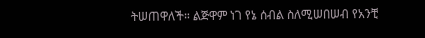ትሠጠዋለች። ልጅዋም ነገ የኔ ሰብል ስለሚሠበሠብ የአንቺ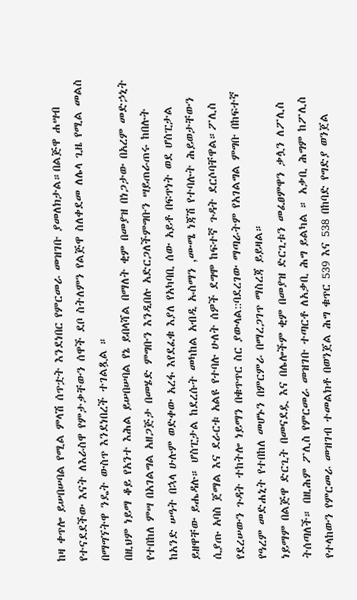ከዛ ቀጥሎ ይሠበሠባል የሚል ምላሽ ሰጥቷት እንደነበር የምርመራ መዝገቡ ያመለክታል።በልጅዋ ሐሣብ የተናደደችው እናት ለእራስዋ የምታቃቸውን ሰዋች ደቦ ስትለምን የልጅዋ ስለቀደመ ለሌላ ጊዜ የሚል መልስ በማግኘትዋ ንዴት ውስጥ እንደነበረች ተገልጿል ።
በዚህም ነይማ ቆይ የአንተ እሕል ይሠበሠባል የኔ ይበላሻል በማለት ቂም በመያዝ በነጋታው በአረም መድኃኒት የተበከለ ምሣ በአገልግል አዘጋጅታ በመሄድ ምግቡን እንዲበሉ አድርጋለችምግቡን ሣይጠራጠሩ ከበሉት ከአንድ ሠዓት በኋላ ሁሉም ወድቀው አረፋ እየደፈቁ እያለ የአካባቢ ሰው አይቶ በፍጥነት ወደ ሆስፒታል ይዘዋቸው ይሔዳሉ። ሆስፒታል ከደረሱት መካከል አብዲ ኡስማን ,ሙሜ ነጃሽ የተባሉት ሕይወታቸውን ሲያጡ አባስ ጀማል እና ደራርቱ አልዩ የተባሉ ሁለት ሰዎች ደግሞ ከፍተኛ ጉዳት ደርሶባቸዋል።ፖሊስ የደረሠውን ጉዳት ተከትሎ ነይማን በቁጥጥር ስር ያውላል::ባደረገው ማጣራትም የአገልግል ምግቡ በከፍተኛ የዓረም መድሐኒት የተበከለ መሆኑን በምርምራ በማረጋገጥ ማስረጃ ይይዛል።
ነይማም በልጅዋ ድርጊት በመናደዷ እና በሌሎችም ቂም በመያዝ ድርጊቱን መፈፀምዋን ቃሏን ለፖሊስ ትሰጣለች። በዚሕም ፖሊስ የምርመራ መዝገቡ ተጣርቶ ለአቃቢ ሕግ ይልካል ። አቃቢ ሕግም ከፖሊስ የተላከውን የምርመራ መዝገብ ተመልክቶ በወንጀል ሕግ ቁጥር 539 እና 538 በከባድ የግድያ ወንጀል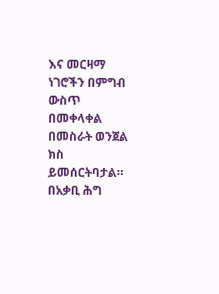እና መርዛማ ነገሮችን በምግብ ውስጥ በመቀላቀል በመስራት ወንጀል ክስ ይመሰርትባታል።
በአቃቢ ሕግ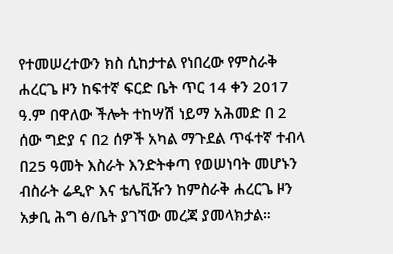የተመሠረተውን ክስ ሲከታተል የነበረው የምስራቅ ሐረርጌ ዞን ከፍተኛ ፍርድ ቤት ጥር 14 ቀን 2017 ዓ.ም በዋለው ችሎት ተከሣሽ ነይማ አሕመድ በ 2 ሰው ግድያ ና በ2 ሰዎች አካል ማጉደል ጥፋተኛ ተብላ በ25 ዓመት እስራት እንድትቀጣ የወሠነባት መሆኑን ብስራት ሬዲዮ እና ቴሌቪዥን ከምስራቅ ሐረርጌ ዞን አቃቢ ሕግ ፅ/ቤት ያገኘው መረጃ ያመላክታል።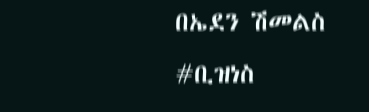በኤደን ሽመልስ
#ቢዝነስ